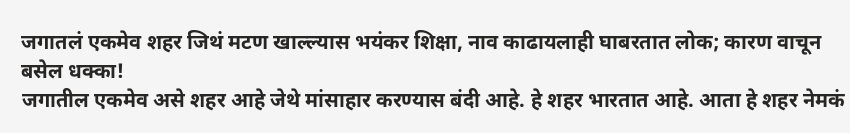जगातलं एकमेव शहर जिथं मटण खाल्ल्यास भयंकर शिक्षा, नाव काढायलाही घाबरतात लोक; कारण वाचून बसेल धक्का!
जगातील एकमेव असे शहर आहे जेथे मांसाहार करण्यास बंदी आहे. हे शहर भारतात आहे. आता हे शहर नेमकं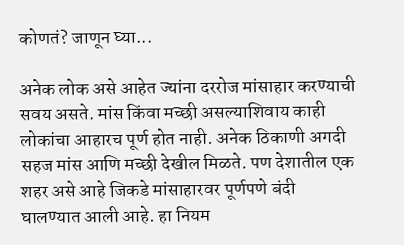कोणतं? जाणून घ्या...

अनेक लोक असे आहेत ज्यांना दररोज मांसाहार करण्याची सवय असते. मांस किंवा मच्छी असल्याशिवाय काही लोकांचा आहारच पूर्ण होत नाही. अनेक ठिकाणी अगदी सहज मांस आणि मच्छी देखील मिळते. पण देशातील एक शहर असे आहे जिकडे मांसाहारवर पूर्णपणे बंदी घालण्यात आली आहे. हा नियम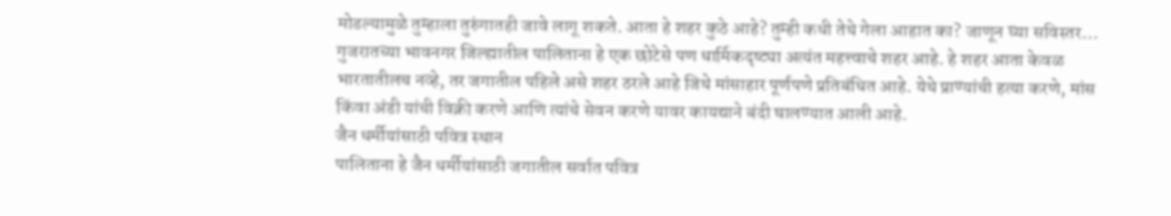मोडल्यामुळे तुम्हाला तुरुंगातही जावे लागू शकते. आता हे शहर कुठे आहे? तुम्ही कधी तेथे गेला आहात का? जाणून घ्या सविस्तर…
गुजरातच्या भावनगर जिल्ह्यातील पालिताना हे एक छोटेसे पण धार्मिकदृष्ट्या अत्यंत महत्त्वाचे शहर आहे. हे शहर आता केवळ भारतातीलच नव्हे, तर जगातील पहिले असे शहर ठरले आहे जिथे मांसाहार पूर्णपणे प्रतिबंधित आहे. येथे प्राण्यांची हत्या करणे, मांस किंवा अंडी यांची विक्री करणे आणि त्यांचे सेवन करणे यावर कायद्याने बंदी घालण्यात आली आहे.
जैन धर्मीयांसाठी पवित्र स्थान
पालिताना हे जैन धर्मीयांसाठी जगातील सर्वात पवित्र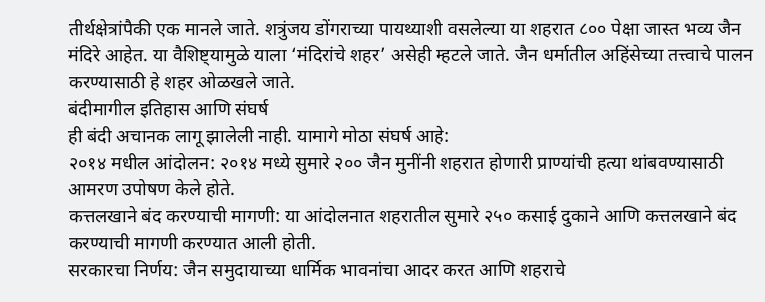तीर्थक्षेत्रांपैकी एक मानले जाते. शत्रुंजय डोंगराच्या पायथ्याशी वसलेल्या या शहरात ८०० पेक्षा जास्त भव्य जैन मंदिरे आहेत. या वैशिष्ट्यामुळे याला ‘मंदिरांचे शहर’ असेही म्हटले जाते. जैन धर्मातील अहिंसेच्या तत्त्वाचे पालन करण्यासाठी हे शहर ओळखले जाते.
बंदीमागील इतिहास आणि संघर्ष
ही बंदी अचानक लागू झालेली नाही. यामागे मोठा संघर्ष आहे:
२०१४ मधील आंदोलन: २०१४ मध्ये सुमारे २०० जैन मुनींनी शहरात होणारी प्राण्यांची हत्या थांबवण्यासाठी आमरण उपोषण केले होते.
कत्तलखाने बंद करण्याची मागणी: या आंदोलनात शहरातील सुमारे २५० कसाई दुकाने आणि कत्तलखाने बंद करण्याची मागणी करण्यात आली होती.
सरकारचा निर्णय: जैन समुदायाच्या धार्मिक भावनांचा आदर करत आणि शहराचे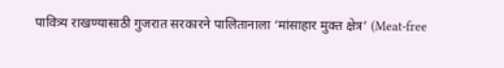पावित्र्य राखण्यासाठी गुजरात सरकारने पालितानाला ‘मांसाहार मुक्त क्षेत्र’ (Meat-free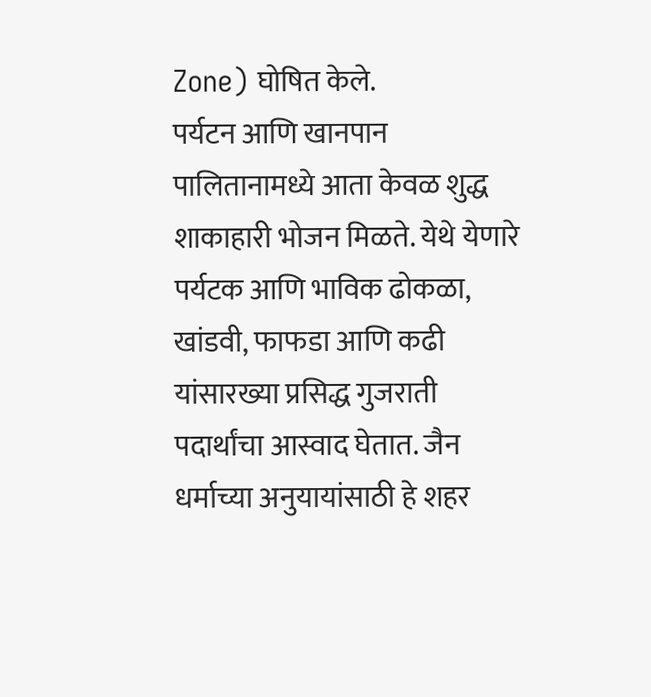Zone) घोषित केले.
पर्यटन आणि खानपान
पालितानामध्ये आता केवळ शुद्ध शाकाहारी भोजन मिळते. येथे येणारे पर्यटक आणि भाविक ढोकळा, खांडवी, फाफडा आणि कढी यांसारख्या प्रसिद्ध गुजराती पदार्थांचा आस्वाद घेतात. जैन धर्माच्या अनुयायांसाठी हे शहर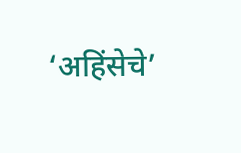‘अहिंसेचे’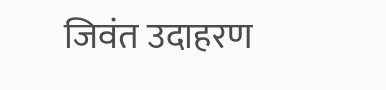जिवंत उदाहरण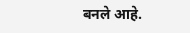बनले आहे.